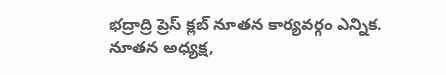భద్రాద్రి ప్రెస్ క్లబ్ నూతన కార్యవర్గం ఎన్నిక. నూతన అధ్యక్ష,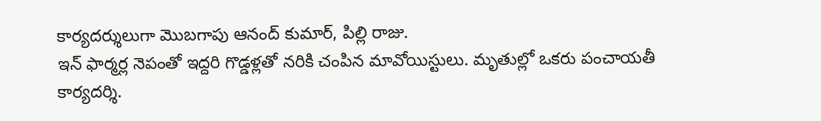కార్యదర్శులుగా మొబగాపు ఆనంద్ కుమార్, పిల్లి రాజు.
ఇన్ ఫార్మర్ల నెపంతో ఇద్దరి గొడ్డళ్లతో నరికి చంపిన మావోయిస్టులు. మృతుల్లో ఒకరు పంచాయతీ కార్యదర్శి.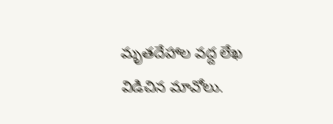మృతదేహాల వద్ద లేఖ విడిచిన మావోలు.